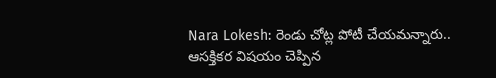Nara Lokesh: రెండు చోట్ల పోటీ చేయమన్నారు.. ఆసక్తికర విషయం చెప్పిన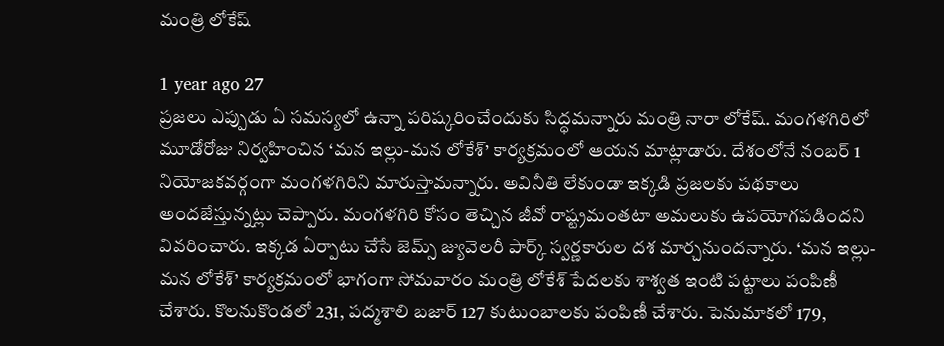మంత్రి లోకేష్

1 year ago 27
ప్రజలు ఎప్పుడు ఏ సమస్యలో ఉన్నా పరిష్కరించేందుకు సిద్ధమన్నారు మంత్రి నారా లోకేష్. మంగళగిరిలో మూడోరోజు నిర్వహించిన ‘మన ఇల్లు-మన లోకేశ్‌’ కార్యక్రమంలో ఆయన మాట్లాడారు. దేశంలోనే నంబర్‌ 1 నియోజకవర్గంగా మంగళగిరిని మారుస్తామన్నారు. అవినీతి లేకుండా ఇక్కడి ప్రజలకు పథకాలు అందజేస్తున్నట్లు చెప్పారు. మంగళగిరి కోసం తెచ్చిన జీవో రాష్ట్రమంతటా అమలుకు ఉపయోగపడిందని వివరించారు. ఇక్కడ ఏర్పాటు చేసే జెమ్స్‌ జ్యువెలరీ పార్క్‌ స్వర్ణకారుల దశ మార్చనుందన్నారు. ‘మన ఇల్లు-మన లోకేశ్‌’ కార్యక్రమంలో భాగంగా సోమవారం మంత్రి లోకేశ్‌ పేదలకు శాశ్వత ఇంటి పట్టాలు పంపిణీ చేశారు. కొలనుకొండలో 231, పద్మశాలి బజార్‌ 127 కుటుంబాలకు పంపిణీ చేశారు. పెనుమాకలో 179,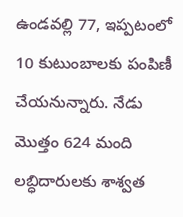ఉండవల్లి 77, ఇప్పటంలో 10 కుటుంబాలకు పంపిణీ చేయనున్నారు. నేడు మొత్తం 624 మంది లబ్ధిదారులకు శాశ్వత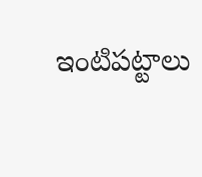ఇంటిపట్టాలు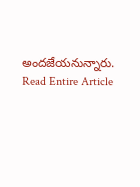అందజేయనున్నారు.
Read Entire Article